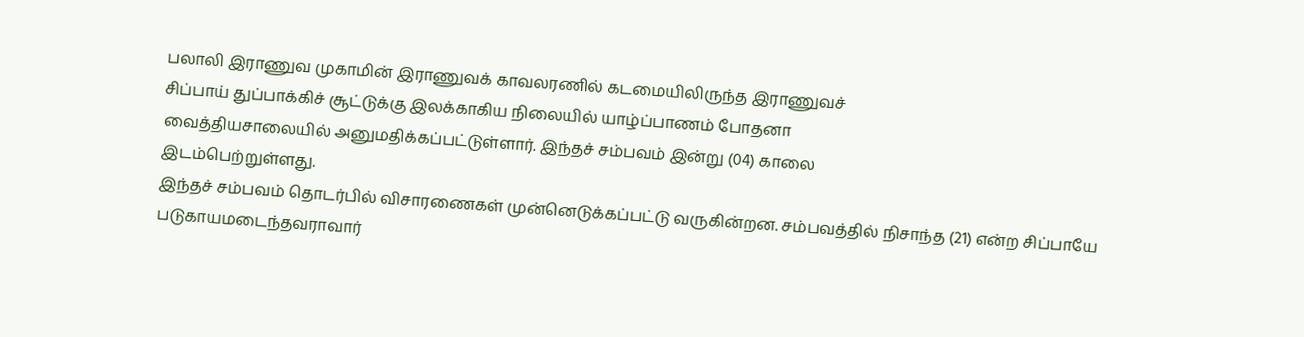பலாலி இராணுவ முகாமின் இராணுவக் காவலரணில் கடமையிலிருந்த இராணுவச்
சிப்பாய் துப்பாக்கிச் சூட்டுக்கு இலக்காகிய நிலையில் யாழ்ப்பாணம் போதனா
வைத்தியசாலையில் அனுமதிக்கப்பட்டுள்ளார். இந்தச் சம்பவம் இன்று (04) காலை
இடம்பெற்றுள்ளது.
இந்தச் சம்பவம் தொடர்பில் விசாரணைகள் முன்னெடுக்கப்பட்டு வருகின்றன. சம்பவத்தில் நிசாந்த (21) என்ற சிப்பாயே படுகாயமடைந்தவராவார்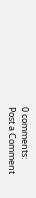0 comments:
Post a Comment